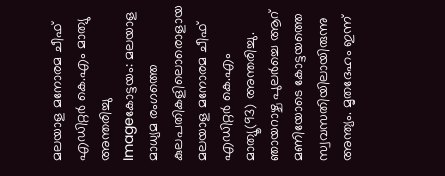മലയാള മനോരമ ചീഫ്‌ എഡിറ്റര്‍ കെ.എം മാത്യു അന്തരിച്ചു
Imageകോട്ടയം: മലയാള മാധ്യമ രംഗത്തെ കുലപതികളിലൊരൊളായ മലയാള മനോരമ ചീഫ്‌ എഡിറ്റര്‍ കെ.എം മാത്യൂ(93) അന്തരിച്ചു. ഞായറാഴ്ച പുലര്‍ച്ചെ ആറ്‌ മണിയോടെ കോട്ടയത്തെ സ്വവസതിയിലായിരുന്നു അന്ത്യം. മൃതദേഹം ഇന്ന്‌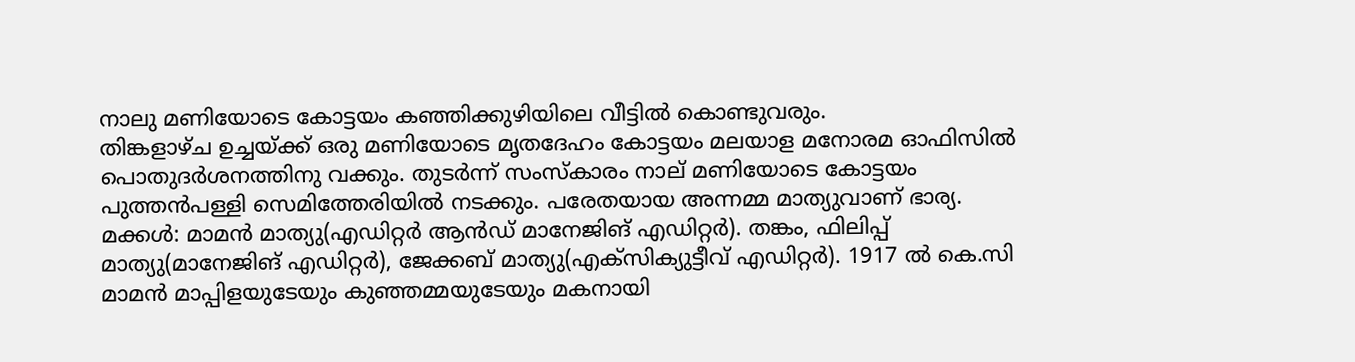നാലു മണിയോടെ കോട്ടയം കഞ്ഞിക്കുഴിയിലെ വീട്ടില്‍ കൊണ്ടുവരും.
തിങ്കളാഴ്ച ഉച്ചയ്ക്ക്‌ ഒരു മണിയോടെ മൃതദേഹം കോട്ടയം മലയാള മനോരമ ഓഫിസില്‍ പൊതുദര്‍ശനത്തിനു വക്കും. തുടര്‍ന്ന്‌ സംസ്കാരം നാല്‌ മണിയോടെ കോട്ടയം പുത്തന്‍പള്ളി സെമിത്തേരിയില്‍ നടക്കും. പരേതയായ അന്നമ്മ മാത്യുവാണ്‌ ഭാര്യ. മക്കള്‍: മാമന്‍ മാത്യു(എഡിറ്റര്‍ ആന്‍ഡ്‌ മാനേജിങ്‌ എഡിറ്റര്‍). തങ്കം, ഫിലിപ്പ്‌ മാത്യു(മാനേജിങ്‌ എഡിറ്റര്‍), ജേക്കബ്‌ മാത്യു(എക്സിക്യുട്ടീവ്‌ എഡിറ്റര്‍). 1917 ല്‍ കെ.സി മാമന്‍ മാപ്പിളയുടേയും കുഞ്ഞമ്മയുടേയും മകനായി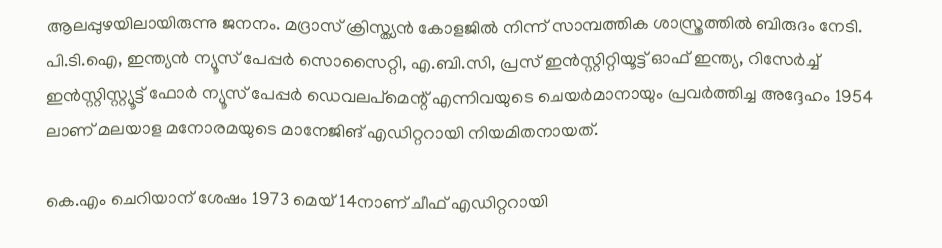ആലപ്പുഴയിലായിരുന്നു ജനനം. മദ്രാസ്‌ ക്രിസ്ത്യന്‍ കോളജില്‍ നിന്ന്‌ സാമ്പത്തിക ശാസ്ത്രത്തില്‍ ബിരുദം നേടി. പി.ടി.ഐ, ഇന്ത്യന്‍ ന്യൂസ്‌ പേപ്പര്‍ സൊസൈറ്റി, എ.ബി.സി, പ്രസ്‌ ഇന്‍സ്റ്റിറ്റിയൂട്ട്‌ ഓഫ്‌ ഇന്ത്യ, റിസേര്‍ച്ച്‌ ഇന്‍സ്റ്റിസ്റ്റ്യൂട്ട്‌ ഫോര്‍ ന്യൂസ്‌ പേപ്പര്‍ ഡെവലപ്മെന്റ്‌ എന്നിവയുടെ ചെയര്‍മാനായും പ്രവര്‍ത്തിച്ച അദ്ദേഹം 1954 ലാണ്‌ മലയാള മനോരമയുടെ മാനേജിങ്‌ എഡിറ്ററായി നിയമിതനായത്‌.

കെ.എം ചെറിയാന്‌ ശേഷം 1973 മെയ്‌ 14നാണ്‌ ചീഫ്‌ എഡിറ്ററായി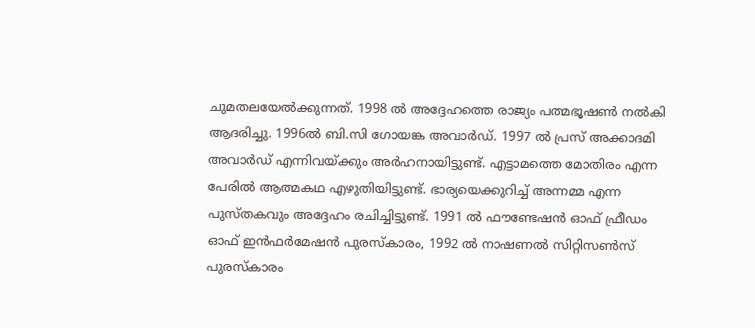ചുമതലയേല്‍ക്കുന്നത്‌. 1998 ല്‍ അദ്ദേഹത്തെ രാജ്യം പത്മഭൂഷണ്‍ നല്‍കി ആദരിച്ചു. 1996ല്‍ ബി.സി ഗോയങ്ക അവാര്‍ഡ്‌. 1997 ല്‍ പ്രസ്‌ അക്കാദമി അവാര്‍ഡ്‌ എന്നിവയ്ക്കും അര്‍ഹനായിട്ടുണ്ട്‌. എട്ടാമത്തെ മോതിരം എന്ന പേരില്‍ ആത്മകഥ എഴുതിയിട്ടുണ്ട്‌. ഭാര്യയെക്കുറിച്ച്‌ അന്നമ്മ എന്ന പുസ്തകവും അദ്ദേഹം രചിച്ചിട്ടുണ്ട്‌. 1991 ല്‍ ഫൗണ്ടേഷന്‍ ഓഫ്‌ ഫ്രീഡം ഓഫ്‌ ഇന്‍ഫര്‍മേഷന്‍ പുരസ്കാരം, 1992 ല്‍ നാഷണല്‍ സിറ്റിസണ്‍സ്‌ പുരസ്കാരം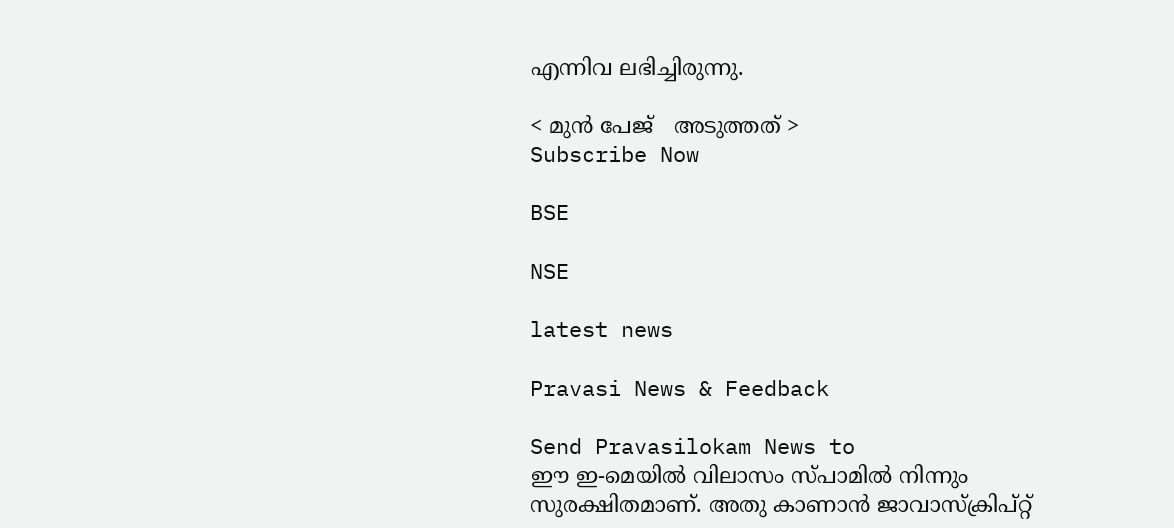എന്നിവ ലഭിച്ചിരുന്നു.

< മുന്‍ പേജ്‌   അടുത്തത് >
Subscribe Now

BSE

NSE

latest news

Pravasi News & Feedback

Send Pravasilokam News to
ഈ ഇ-മെയില്‍ വിലാസം സ്‌പാമില്‍ നിന്നും സുരക്ഷിതമാണ്‌. അതു കാണാന്‍ ജാവാസ്ക്രിപ്റ്റ്‌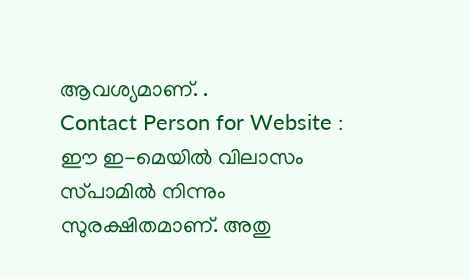ആവശ്യമാണ്‌. .
Contact Person for Website :
ഈ ഇ-മെയില്‍ വിലാസം സ്‌പാമില്‍ നിന്നും സുരക്ഷിതമാണ്‌. അതു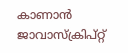കാണാന്‍ ജാവാസ്ക്രിപ്റ്റ്‌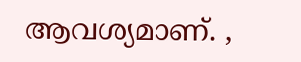ആവശ്യമാണ്‌. ,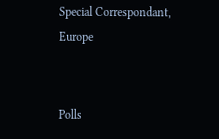Special Correspondant, Europe


Polls